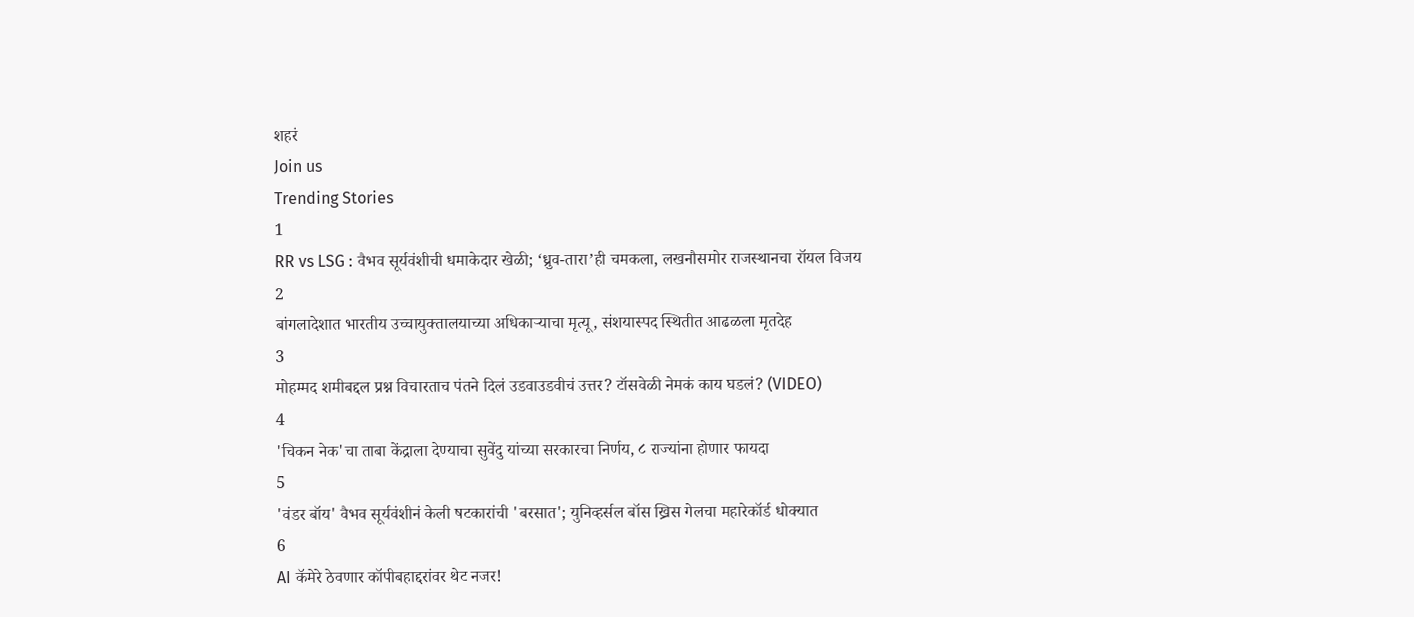शहरं
Join us
Trending Stories
1
RR vs LSG : वैभव सूर्यवंशीची धमाकेदार खेळी; ‘ध्रुव-तारा’ही चमकला, लखनौसमोर राजस्थानचा रॉयल विजय
2
बांगलादेशात भारतीय उच्चायुक्तालयाच्या अधिकाऱ्याचा मृत्यू, संशयास्पद स्थितीत आढळला मृतदेह
3
मोहम्मद शमीबद्दल प्रश्न विचारताच पंतने दिलं उडवाउडवीचं उत्तर? टॉसवेळी नेमकं काय घडलं? (VIDEO)
4
'चिकन नेक'चा ताबा केंद्राला देण्याचा सुवेंदु यांच्या सरकारचा निर्णय, ८ राज्यांना होणार फायदा
5
'वंडर बॉय' वैभव सूर्यवंशीनं केली षटकारांची 'बरसात'; युनिव्हर्सल बॉस ख्रिस गेलचा महारेकॉर्ड धोक्यात
6
AI कॅमेरे ठेवणार कॉपीबहाद्दरांवर थेट नजर!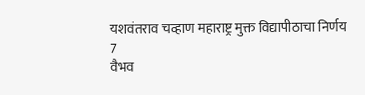यशवंतराव चव्हाण महाराष्ट्र मुक्त विद्यापीठाचा निर्णय
7
वैभव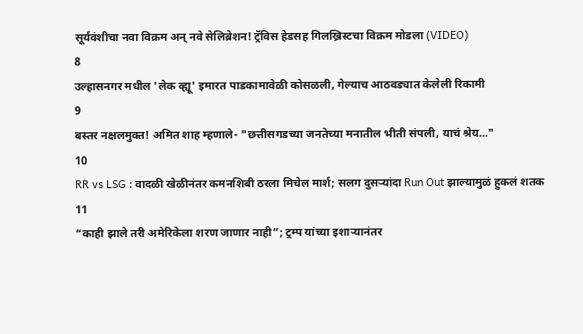सूर्यवंशीचा नवा विक्रम अन् नवे सेलिब्रेशन! ट्रॅविस हेडसह गिलख्रिस्टचा विक्रम मोडला (VIDEO)
8
उल्हासनगर मधील 'लेक व्ह्यू' इमारत पाडकामावेळी कोसळली, गेल्याच आठवड्यात केलेली रिकामी
9
बस्तर नक्षलमुक्त! अमित शाह म्हणाले- "छत्तीसगडच्या जनतेच्या मनातील भीती संपली, याचं श्रेय..."
10
RR vs LSG : वादळी खेळीनंतर कमनशिबी ठरला मिचेल मार्श; सलग दुसऱ्यांदा Run Out झाल्यामुळं हुकलं शतक
11
“काही झाले तरी अमेरिकेला शरण जाणार नाही”; ट्रम्प यांच्या इशाऱ्यानंतर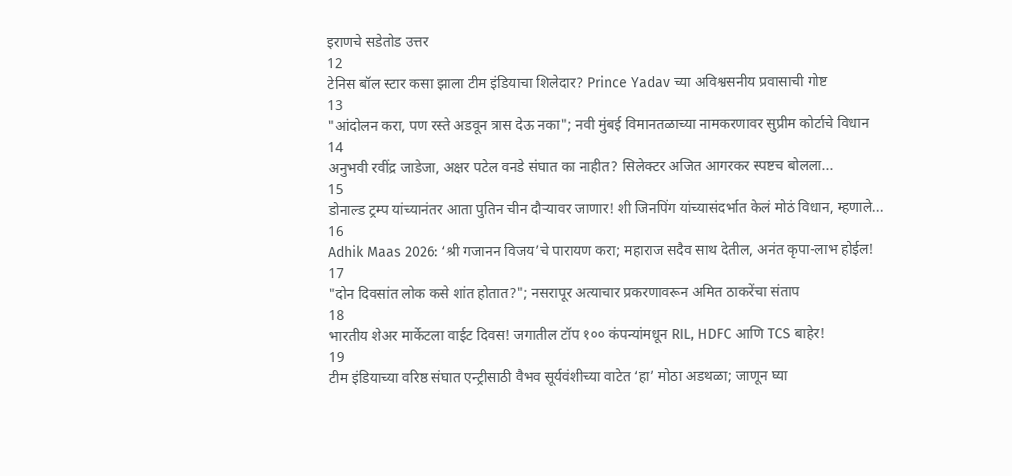इराणचे सडेतोड उत्तर
12
टेनिस बॉल स्टार कसा झाला टीम इंडियाचा शिलेदार? Prince Yadav च्या अविश्वसनीय प्रवासाची गोष्ट
13
"आंदोलन करा, पण रस्ते अडवून त्रास देऊ नका"; नवी मुंबई विमानतळाच्या नामकरणावर सुप्रीम कोर्टाचे विधान
14
अनुभवी रवींद्र जाडेजा, अक्षर पटेल वनडे संघात का नाहीत? सिलेक्टर अजित आगरकर स्पष्टच बोलला...
15
डोनाल्ड ट्रम्प यांच्यानंतर आता पुतिन चीन दौऱ्यावर जाणार! शी जिनपिंग यांच्यासंदर्भात केलं मोठं विधान, म्हणाले...
16
Adhik Maas 2026: ‘श्री गजानन विजय’चे पारायण करा; महाराज सदैव साथ देतील, अनंत कृपा-लाभ होईल!
17
"दोन दिवसांत लोक कसे शांत होतात?"; नसरापूर अत्याचार प्रकरणावरून अमित ठाकरेंचा संताप
18
भारतीय शेअर मार्केटला वाईट दिवस! जगातील टॉप १०० कंपन्यांमधून RIL, HDFC आणि TCS बाहेर!
19
टीम इंडियाच्या वरिष्ठ संघात एन्ट्रीसाठी वैभव सूर्यवंशीच्या वाटेत ‘हा’ मोठा अडथळा; जाणून घ्या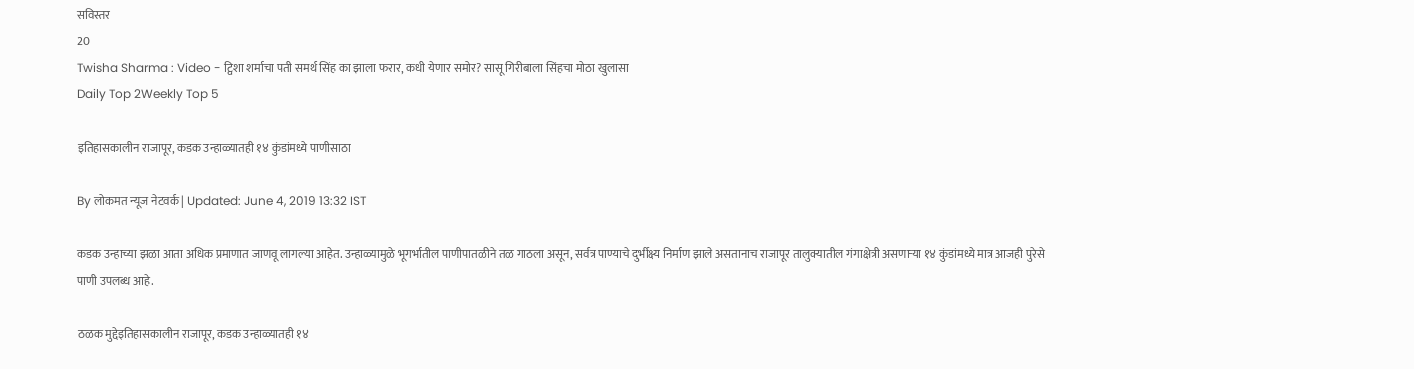सविस्तर
20
Twisha Sharma : Video - ट्विशा शर्माचा पती समर्थ सिंह का झाला फरार, कधी येणार समोर? सासू गिरीबाला सिंहचा मोठा खुलासा
Daily Top 2Weekly Top 5

इतिहासकालीन राजापूर, कडक उन्हाळ्यातही १४ कुंडांमध्ये पाणीसाठा

By लोकमत न्यूज नेटवर्क | Updated: June 4, 2019 13:32 IST

कडक उन्हाच्या झळा आता अधिक प्रमाणात जाणवू लागल्या आहेत. उन्हाळ्यामुळे भूगर्भातील पाणीपातळीने तळ गाठला असून, सर्वत्र पाण्याचे दुर्भीक्ष्य निर्माण झाले असतानाच राजापूर तालुक्यातील गंगाक्षेत्री असणाऱ्या १४ कुंडांमध्ये मात्र आजही पुरेसे पाणी उपलब्ध आहे.

ठळक मुद्देइतिहासकालीन राजापूर, कडक उन्हाळ्यातही १४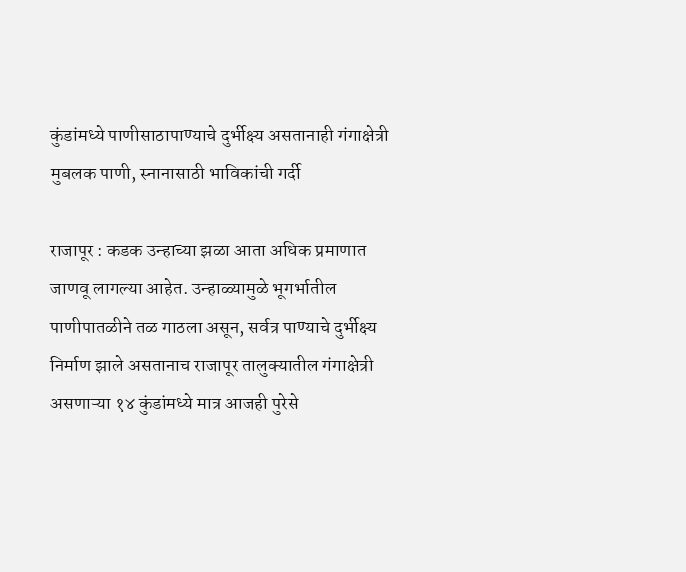कुंडांमध्ये पाणीसाठापाण्याचे दुर्भीक्ष्य असतानाही गंगाक्षेत्री मुबलक पाणी, स्नानासाठी भाविकांची गर्दी

राजापूर : कडक उन्हाच्या झळा आता अधिक प्रमाणात जाणवू लागल्या आहेत. उन्हाळ्यामुळे भूगर्भातील पाणीपातळीने तळ गाठला असून, सर्वत्र पाण्याचे दुर्भीक्ष्य निर्माण झाले असतानाच राजापूर तालुक्यातील गंगाक्षेत्री असणाऱ्या १४ कुंडांमध्ये मात्र आजही पुरेसे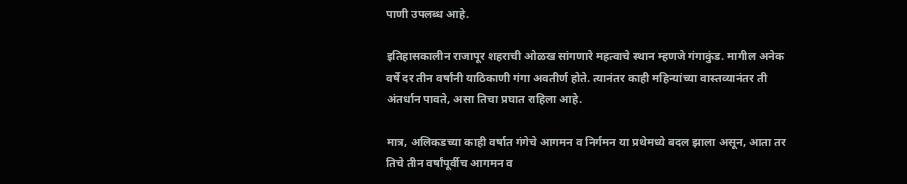पाणी उपलब्ध आहे.

इतिहासकालीन राजापूर शहराची ओळख सांगणारे महत्वाचे स्थान म्हणजे गंगाकुंड. मागील अनेक वर्षे दर तीन वर्षांनी याठिकाणी गंगा अवतीर्ण होते. त्यानंतर काही महिन्यांच्या वास्तव्यानंतर ती अंतर्धान पावते, असा तिचा प्रघात राहिला आहे.

मात्र, अलिकडच्या काही वर्षात गंगेचे आगमन व निर्गमन या प्रथेमध्ये बदल झाला असून, आता तर तिचे तीन वर्षांपूर्वीच आगमन व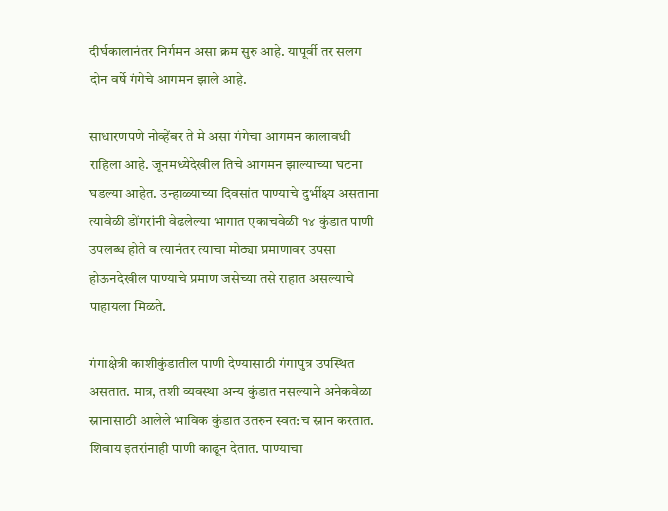दीर्घकालानंतर निर्गमन असा क्रम सुरु आहे. यापूर्वी तर सलग दोन वर्षे गंगेचे आगमन झाले आहे.

साधारणपणे नोव्हेंबर ते मे असा गंगेचा आगमन कालावधी राहिला आहे. जूनमध्येदेखील तिचे आगमन झाल्याच्या घटना घडल्या आहेत. उन्हाळ्याच्या दिवसांत पाण्याचे दुर्भीक्ष्य असताना त्यावेळी डोंगरांनी वेढलेल्या भागात एकाचवेळी १४ कुंडात पाणी उपलब्ध होते व त्यानंतर त्याचा मोठ्या प्रमाणावर उपसा होऊनदेखील पाण्याचे प्रमाण जसेच्या तसे राहात असल्याचे पाहायला मिळते.

गंगाक्षेत्री काशीकुंडातील पाणी देण्यासाठी गंगापुत्र उपस्थित असतात. मात्र, तशी व्यवस्था अन्य कुंडात नसल्याने अनेकवेळा स्नानासाठी आलेले भाविक कुंडात उतरुन स्वत:च स्नान करतात. शिवाय इतरांनाही पाणी काढून देतात. पाण्याचा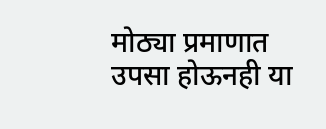मोठ्या प्रमाणात उपसा होऊनही या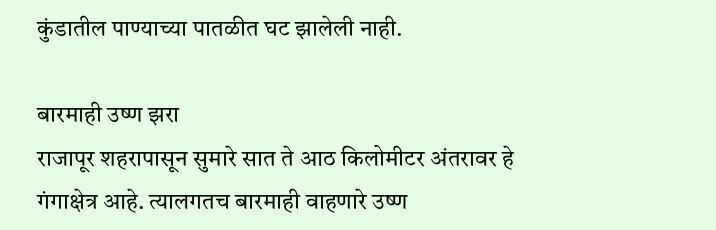कुंडातील पाण्याच्या पातळीत घट झालेली नाही.

बारमाही उष्ण झरा
राजापूर शहरापासून सुमारे सात ते आठ किलोमीटर अंतरावर हे गंगाक्षेत्र आहे. त्यालगतच बारमाही वाहणारे उष्ण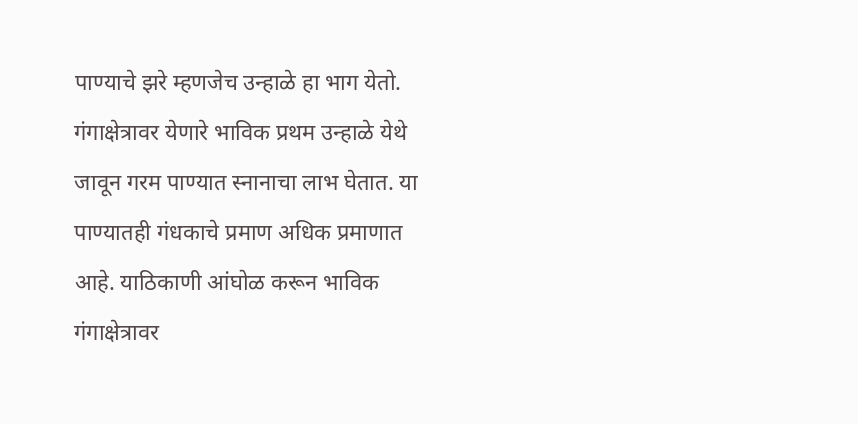पाण्याचे झरे म्हणजेच उन्हाळे हा भाग येतो. गंगाक्षेत्रावर येणारे भाविक प्रथम उन्हाळे येथे जावून गरम पाण्यात स्नानाचा लाभ घेतात. या पाण्यातही गंधकाचे प्रमाण अधिक प्रमाणात आहे. याठिकाणी आंघोळ करून भाविक गंगाक्षेत्रावर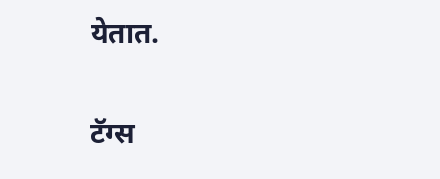येतात.

टॅग्स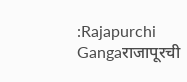:Rajapurchi Gangaराजापूरची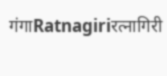गंगाRatnagiriरत्नागिरी